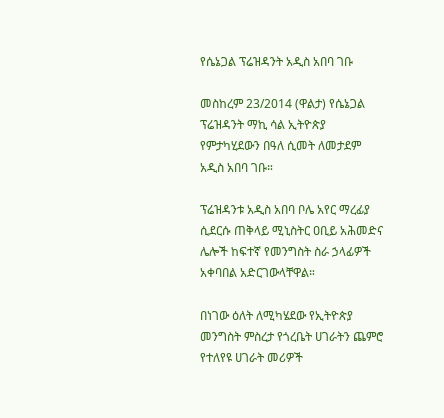የሴኔጋል ፕሬዝዳንት አዲስ አበባ ገቡ

መስከረም 23/2014 (ዋልታ) የሴኔጋል ፕሬዝዳንት ማኪ ሳል ኢትዮጵያ የምታካሂደውን በዓለ ሲመት ለመታደም አዲስ አበባ ገቡ።

ፕሬዝዳንቱ አዲስ አበባ ቦሌ አየር ማረፊያ ሲደርሱ ጠቅላይ ሚኒስትር ዐቢይ አሕመድና ሌሎች ከፍተኛ የመንግስት ስራ ኃላፊዎች አቀባበል አድርገውላቸዋል።

በነገው ዕለት ለሚካሄደው የኢትዮጵያ መንግስት ምስረታ የጎረቤት ሀገራትን ጨምሮ የተለየዩ ሀገራት መሪዎች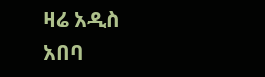ዛሬ አዲስ አበባ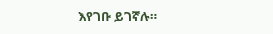እየገቡ ይገኛሉ።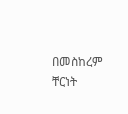በመስከረም ቸርነት